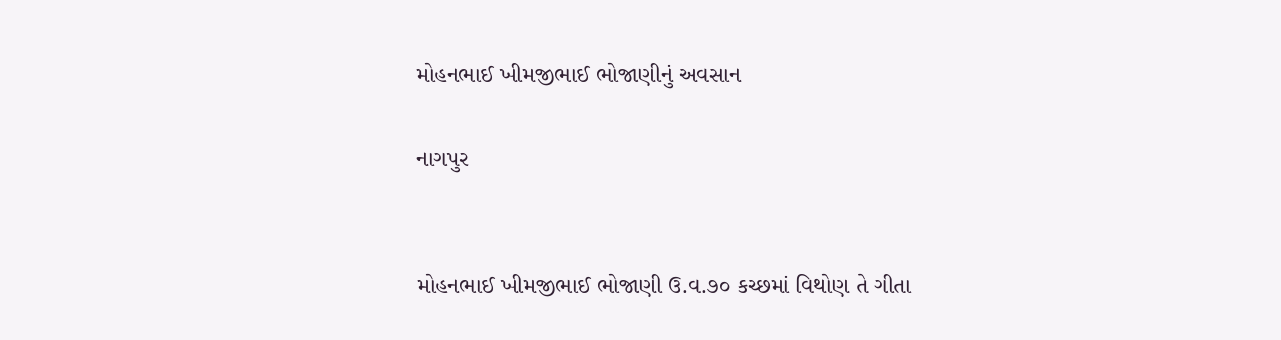મોહનભાઈ ખીમજીભાઈ ભોજાણીનું અવસાન

નાગપુર


મોહનભાઈ ખીમજીભાઈ ભોજાણી ઉ.વ.૭૦ કચ્છમાં વિથોણ તે ગીતા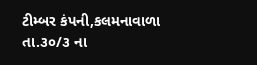ટીમ્બર કંપની,કલમનાવાળા તા.૩૦/૩ ના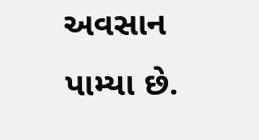અવસાન પામ્યા છે.